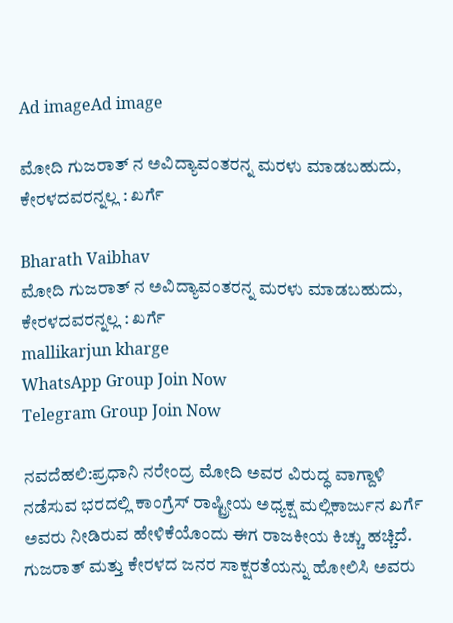Ad imageAd image

ಮೋದಿ ಗುಜರಾತ್ ನ ಅವಿದ್ಯಾವಂತರನ್ನ ಮರಳು ಮಾಡಬಹುದು, ಕೇರಳದವರನ್ನಲ್ಲ : ಖರ್ಗೆ

Bharath Vaibhav
ಮೋದಿ ಗುಜರಾತ್ ನ ಅವಿದ್ಯಾವಂತರನ್ನ ಮರಳು ಮಾಡಬಹುದು, ಕೇರಳದವರನ್ನಲ್ಲ : ಖರ್ಗೆ
mallikarjun kharge
WhatsApp Group Join Now
Telegram Group Join Now

ನವದೆಹಲಿ:ಪ್ರಧಾನಿ ನರೇಂದ್ರ ಮೋದಿ ಅವರ ವಿರುದ್ಧ ವಾಗ್ದಾಳಿ ನಡೆಸುವ ಭರದಲ್ಲಿ ಕಾಂಗ್ರೆಸ್ ರಾಷ್ಟ್ರೀಯ ಅಧ್ಯಕ್ಷ ಮಲ್ಲಿಕಾರ್ಜುನ ಖರ್ಗೆ ಅವರು ನೀಡಿರುವ ಹೇಳಿಕೆಯೊಂದು ಈಗ ರಾಜಕೀಯ ಕಿಚ್ಚು ಹಚ್ಚಿದೆ. ಗುಜರಾತ್ ಮತ್ತು ಕೇರಳದ ಜನರ ಸಾಕ್ಷರತೆಯನ್ನು ಹೋಲಿಸಿ ಅವರು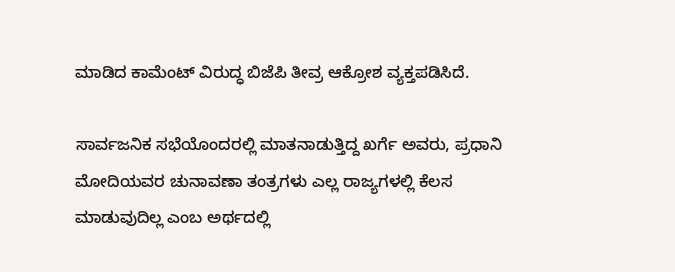ಮಾಡಿದ ಕಾಮೆಂಟ್ ವಿರುದ್ಧ ಬಿಜೆಪಿ ತೀವ್ರ ಆಕ್ರೋಶ ವ್ಯಕ್ತಪಡಿಸಿದೆ.

ಸಾರ್ವಜನಿಕ ಸಭೆಯೊಂದರಲ್ಲಿ ಮಾತನಾಡುತ್ತಿದ್ದ ಖರ್ಗೆ ಅವರು, ಪ್ರಧಾನಿ ಮೋದಿಯವರ ಚುನಾವಣಾ ತಂತ್ರಗಳು ಎಲ್ಲ ರಾಜ್ಯಗಳಲ್ಲಿ ಕೆಲಸ ಮಾಡುವುದಿಲ್ಲ ಎಂಬ ಅರ್ಥದಲ್ಲಿ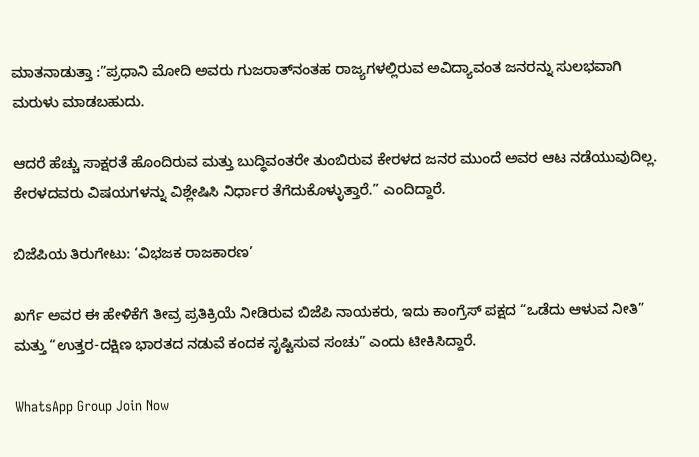ಮಾತನಾಡುತ್ತಾ :”ಪ್ರಧಾನಿ ಮೋದಿ ಅವರು ಗುಜರಾತ್‌ನಂತಹ ರಾಜ್ಯಗಳಲ್ಲಿರುವ ಅವಿದ್ಯಾವಂತ ಜನರನ್ನು ಸುಲಭವಾಗಿ ಮರುಳು ಮಾಡಬಹುದು.

ಆದರೆ ಹೆಚ್ಚು ಸಾಕ್ಷರತೆ ಹೊಂದಿರುವ ಮತ್ತು ಬುದ್ಧಿವಂತರೇ ತುಂಬಿರುವ ಕೇರಳದ ಜನರ ಮುಂದೆ ಅವರ ಆಟ ನಡೆಯುವುದಿಲ್ಲ. ಕೇರಳದವರು ವಿಷಯಗಳನ್ನು ವಿಶ್ಲೇಷಿಸಿ ನಿರ್ಧಾರ ತೆಗೆದುಕೊಳ್ಳುತ್ತಾರೆ.” ಎಂದಿದ್ದಾರೆ.

ಬಿಜೆಪಿಯ ತಿರುಗೇಟು: ‘ವಿಭಜಕ ರಾಜಕಾರಣ’

ಖರ್ಗೆ ಅವರ ಈ ಹೇಳಿಕೆಗೆ ತೀವ್ರ ಪ್ರತಿಕ್ರಿಯೆ ನೀಡಿರುವ ಬಿಜೆಪಿ ನಾಯಕರು, ಇದು ಕಾಂಗ್ರೆಸ್ ಪಕ್ಷದ “ಒಡೆದು ಆಳುವ ನೀತಿ” ಮತ್ತು “ಉತ್ತರ-ದಕ್ಷಿಣ ಭಾರತದ ನಡುವೆ ಕಂದಕ ಸೃಷ್ಟಿಸುವ ಸಂಚು” ಎಂದು ಟೀಕಿಸಿದ್ದಾರೆ.

WhatsApp Group Join Now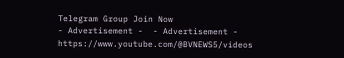Telegram Group Join Now
- Advertisement -  - Advertisement -  https://www.youtube.com/@BVNEWS5/videos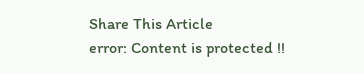Share This Article
error: Content is protected !!